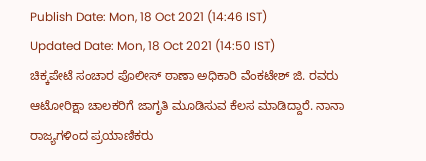Publish Date: Mon, 18 Oct 2021 (14:46 IST)
Updated Date: Mon, 18 Oct 2021 (14:50 IST)
ಚಿಕ್ಕಪೇಟೆ ಸಂಚಾರ ಪೊಲೀಸ್ ಠಾಣಾ ಅಧಿಕಾರಿ ವೆಂಕಟೇಶ್ ಜಿ. ರವರು ಆಟೋರಿಕ್ಷಾ ಚಾಲಕರಿಗೆ ಜಾಗೃತಿ ಮೂಡಿಸುವ ಕೆಲಸ ಮಾಡಿದ್ದಾರೆ. ನಾನಾ ರಾಜ್ಯಗಳಿಂದ ಪ್ರಯಾಣಿಕರು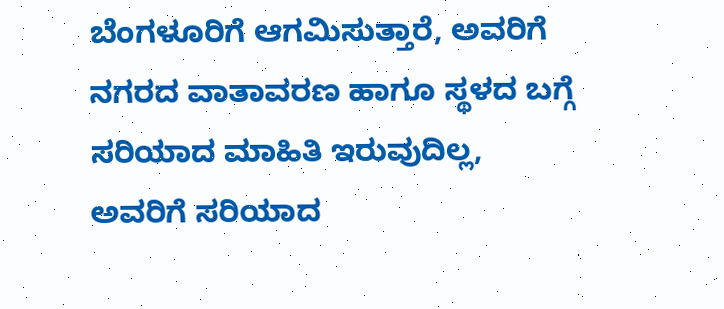ಬೆಂಗಳೂರಿಗೆ ಆಗಮಿಸುತ್ತಾರೆ, ಅವರಿಗೆ ನಗರದ ವಾತಾವರಣ ಹಾಗೂ ಸ್ಥಳದ ಬಗ್ಗೆ ಸರಿಯಾದ ಮಾಹಿತಿ ಇರುವುದಿಲ್ಲ, ಅವರಿಗೆ ಸರಿಯಾದ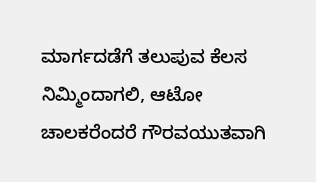ಮಾರ್ಗದಡೆಗೆ ತಲುಪುವ ಕೆಲಸ ನಿಮ್ಮಿಂದಾಗಲಿ, ಆಟೋ ಚಾಲಕರೆಂದರೆ ಗೌರವಯುತವಾಗಿ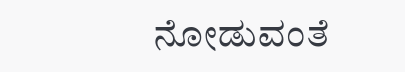ನೋಡುವಂತೆ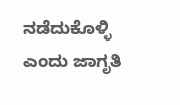ನಡೆದುಕೊಳ್ಳಿ ಎಂದು ಜಾಗೃತಿ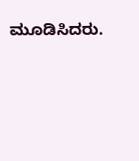ಮೂಡಿಸಿದರು.